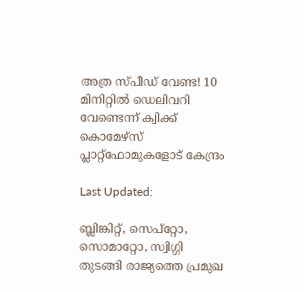അത്ര സ്പീഡ് വേണ്ട! 10 മിനിറ്റില്‍ ഡെലിവറി വേണ്ടെന്ന് ക്വിക്ക് കൊമേഴ്‌സ് പ്ലാറ്റ്‌ഫോമുകളോട് കേന്ദ്രം

Last Updated:

ബ്ലിങ്കിറ്റ്, സെപ്‌റ്റോ, സൊമാറ്റോ, സ്വിഗ്ഗി തുടങ്ങി രാജ്യത്തെ പ്രമുഖ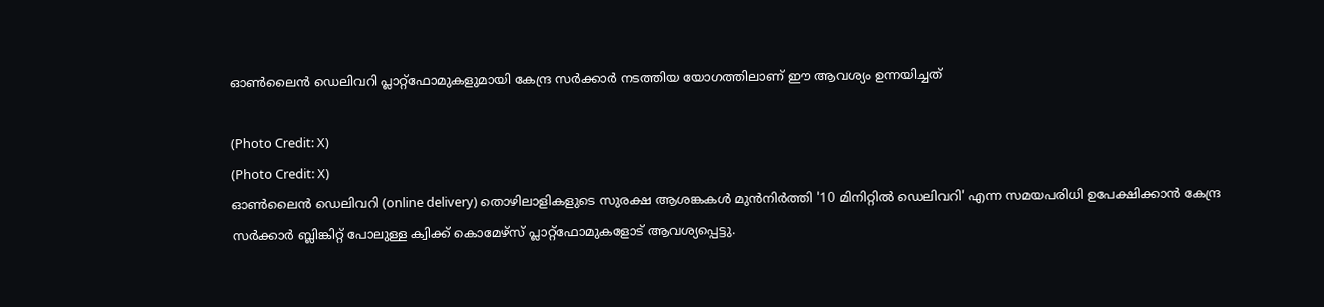ഓണ്‍ലൈന്‍ ഡെലിവറി പ്ലാറ്റ്‌ഫോമുകളുമായി കേന്ദ്ര സര്‍ക്കാര്‍ നടത്തിയ യോഗത്തിലാണ് ഈ ആവശ്യം ഉന്നയിച്ചത്

(Photo Credit: X)
(Photo Credit: X)
ഓണ്‍ലൈന്‍ ഡെലിവറി (online delivery) തൊഴിലാളികളുടെ സുരക്ഷ ആശങ്കകള്‍ മുന്‍നിര്‍ത്തി '10 മിനിറ്റില്‍ ഡെലിവറി' എന്ന സമയപരിധി ഉപേക്ഷിക്കാന്‍ കേന്ദ്ര സര്‍ക്കാര്‍ ബ്ലിങ്കിറ്റ് പോലുള്ള ക്വിക്ക് കൊമേഴ്‌സ് പ്ലാറ്റ്‌ഫോമുകളോട് ആവശ്യപ്പെട്ടു.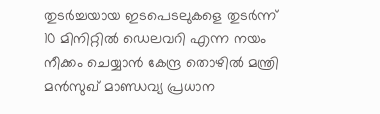തുടര്‍ച്ചയായ ഇടപെടലുകളെ തുടർന്ന് 10 മിനിറ്റില്‍ ഡെലവറി എന്ന നയം നീക്കം ചെയ്യാന്‍ കേന്ദ്ര തൊഴില്‍ മന്ത്രി മന്‍സുഖ് മാണ്ഡവ്യ പ്രധാന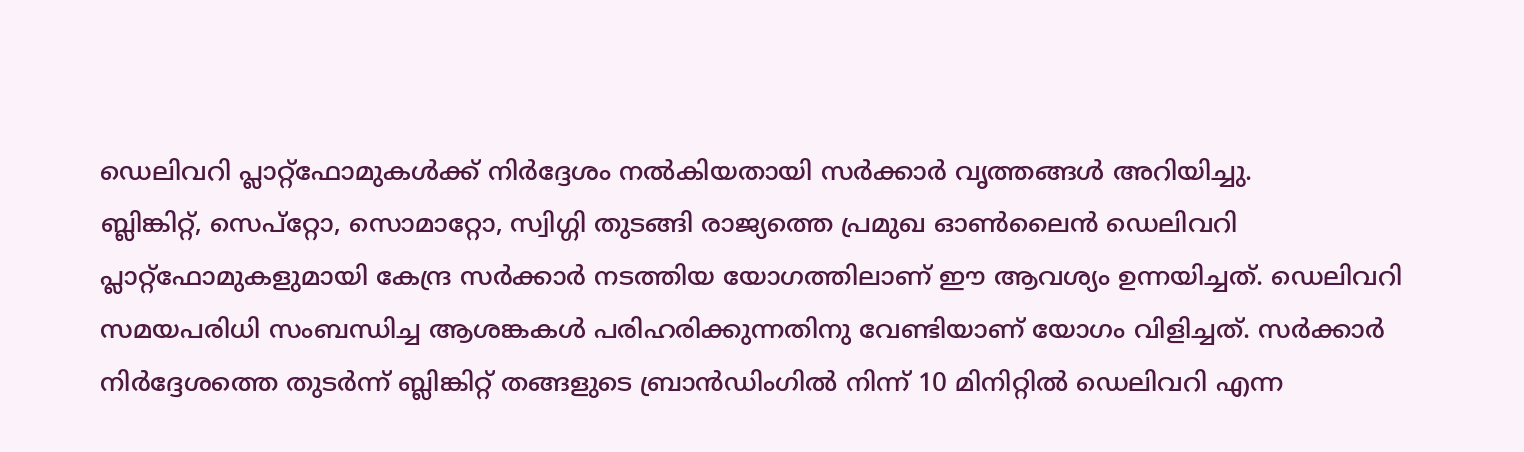ഡെലിവറി പ്ലാറ്റ്‌ഫോമുകള്‍ക്ക് നിര്‍ദ്ദേശം നല്‍കിയതായി സര്‍ക്കാര്‍ വൃത്തങ്ങള്‍ അറിയിച്ചു.
ബ്ലിങ്കിറ്റ്, സെപ്‌റ്റോ, സൊമാറ്റോ, സ്വിഗ്ഗി തുടങ്ങി രാജ്യത്തെ പ്രമുഖ ഓണ്‍ലൈന്‍ ഡെലിവറി പ്ലാറ്റ്‌ഫോമുകളുമായി കേന്ദ്ര സര്‍ക്കാര്‍ നടത്തിയ യോഗത്തിലാണ് ഈ ആവശ്യം ഉന്നയിച്ചത്. ഡെലിവറി സമയപരിധി സംബന്ധിച്ച ആശങ്കകള്‍ പരിഹരിക്കുന്നതിനു വേണ്ടിയാണ് യോഗം വിളിച്ചത്. സര്‍ക്കാര്‍ നിര്‍ദ്ദേശത്തെ തുടര്‍ന്ന് ബ്ലിങ്കിറ്റ് തങ്ങളുടെ ബ്രാന്‍ഡിംഗില്‍ നിന്ന് 10 മിനിറ്റില്‍ ഡെലിവറി എന്ന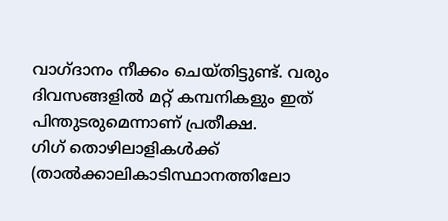വാഗ്ദാനം നീക്കം ചെയ്തിട്ടുണ്ട്. വരും ദിവസങ്ങളില്‍ മറ്റ് കമ്പനികളും ഇത് പിന്തുടരുമെന്നാണ് പ്രതീക്ഷ.
ഗിഗ് തൊഴിലാളികള്‍ക്ക് (താല്‍ക്കാലികാടിസ്ഥാനത്തിലോ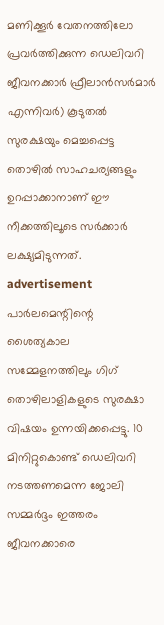മണിക്കൂര്‍ വേതനത്തിലോ പ്രവര്‍ത്തിക്കുന്ന ഡെലിവറി ജീവനക്കാര്‍ ഫ്രീലാന്‍സര്‍മാര്‍ എന്നിവര്‍) കൂടുതല്‍ സുരക്ഷയും മെച്ചപ്പെട്ട തൊഴില്‍ സാഹചര്യങ്ങളും ഉറപ്പാക്കാനാണ് ഈ നീക്കത്തിലൂടെ സര്‍ക്കാര്‍ ലക്ഷ്യമിടുന്നത്.
advertisement
പാര്‍ലമെന്റിന്റെ ശൈത്യകാല സമ്മേളനത്തിലും ഗിഗ് തൊഴിലാളികളുടെ സുരക്ഷാ വിഷയം ഉന്നയിക്കപ്പെട്ടു. 10 മിനിറ്റുകൊണ്ട് ഡെലിവറി നടത്തണമെന്ന ജോലി സമ്മര്‍ദ്ദം ഇത്തരം ജീവനക്കാരെ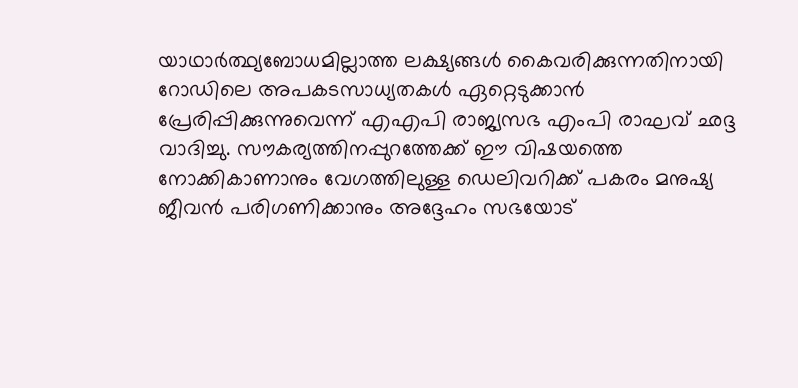യാഥാര്‍ത്ഥ്യബോധമില്ലാത്ത ലക്ഷ്യങ്ങള്‍ കൈവരിക്കുന്നതിനായി റോഡിലെ അപകടസാധ്യതകള്‍ ഏറ്റെടുക്കാന്‍ പ്രേരിപ്പിക്കുന്നുവെന്ന് എഎപി രാജ്യസഭ എംപി രാഘവ് ഛദ്ദ വാദിച്ചു. സൗകര്യത്തിനപ്പുറത്തേക്ക് ഈ വിഷയത്തെ നോക്കികാണാനും വേഗത്തിലുള്ള ഡെലിവറിക്ക് പകരം മനുഷ്യ ജീവന്‍ പരിഗണിക്കാനും അദ്ദേഹം സഭയോട്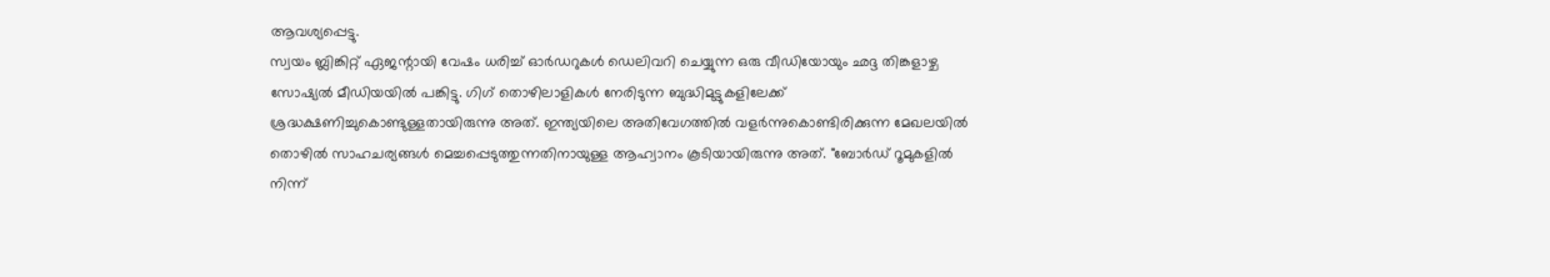ആവശ്യപ്പെട്ടു.
സ്വയം ബ്ലിങ്കിറ്റ് ഏജന്റായി വേഷം ധരിച്ച് ഓര്‍ഡറുകള്‍ ഡെലിവറി ചെയ്യുന്ന ഒരു വീഡിയോയും ഛദ്ദ തിങ്കളാഴ്ച സോഷ്യല്‍ മീഡിയയില്‍ പങ്കിട്ടു. ഗിഗ് തൊഴിലാളികള്‍ നേരിടുന്ന ബുദ്ധിമുട്ടുകളിലേക്ക് ശ്രദ്ധക്ഷണിച്ചുകൊണ്ടുള്ളതായിരുന്നു അത്. ഇന്ത്യയിലെ അതിവേഗത്തില്‍ വളര്‍ന്നുകൊണ്ടിരിക്കുന്ന മേഖലയില്‍ തൊഴില്‍ സാഹചര്യങ്ങള്‍ മെച്ചപ്പെടുത്തുന്നതിനായുള്ള ആഹ്വാനം കൂടിയായിരുന്നു അത്. "ബോര്‍ഡ് റൂമുകളില്‍ നിന്ന്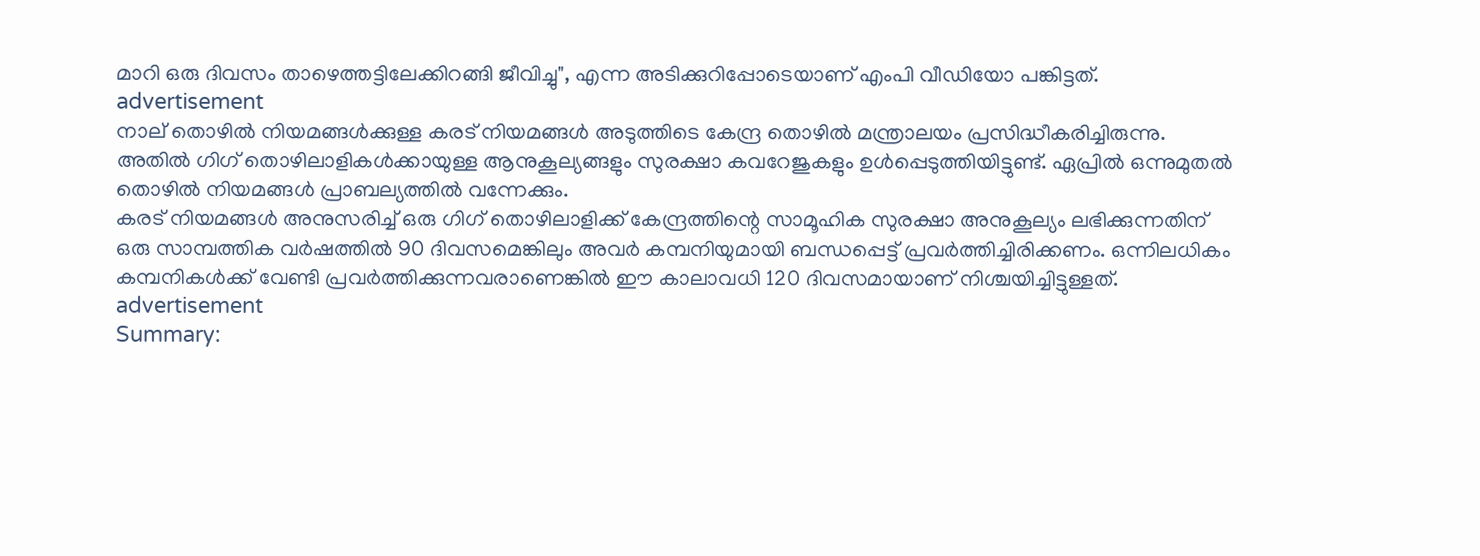മാറി ഒരു ദിവസം താഴെത്തട്ടിലേക്കിറങ്ങി ജീവിച്ചു", എന്ന അടിക്കുറിപ്പോടെയാണ് എംപി വീഡിയോ പങ്കിട്ടത്.
advertisement
നാല് തൊഴില്‍ നിയമങ്ങള്‍ക്കുള്ള കരട് നിയമങ്ങള്‍ അടുത്തിടെ കേന്ദ്ര തൊഴില്‍ മന്ത്രാലയം പ്രസിദ്ധീകരിച്ചിരുന്നു. അതില്‍ ഗിഗ് തൊഴിലാളികള്‍ക്കായുള്ള ആനുകൂല്യങ്ങളും സുരക്ഷാ കവറേജുകളും ഉള്‍പ്പെടുത്തിയിട്ടുണ്ട്. ഏപ്രില്‍ ഒന്നുമുതല്‍ തൊഴില്‍ നിയമങ്ങള്‍ പ്രാബല്യത്തില്‍ വന്നേക്കും.
കരട് നിയമങ്ങള്‍ അനുസരിച്ച് ഒരു ഗിഗ് തൊഴിലാളിക്ക് കേന്ദ്രത്തിന്റെ സാമൂഹിക സുരക്ഷാ അനുകൂല്യം ലഭിക്കുന്നതിന് ഒരു സാമ്പത്തിക വര്‍ഷത്തില്‍ 90 ദിവസമെങ്കിലും അവര്‍ കമ്പനിയുമായി ബന്ധപ്പെട്ട് പ്രവര്‍ത്തിച്ചിരിക്കണം. ഒന്നിലധികം കമ്പനികള്‍ക്ക് വേണ്ടി പ്രവര്‍ത്തിക്കുന്നവരാണെങ്കില്‍ ഈ കാലാവധി 120 ദിവസമായാണ് നിശ്ചയിച്ചിട്ടുള്ളത്.
advertisement
Summary: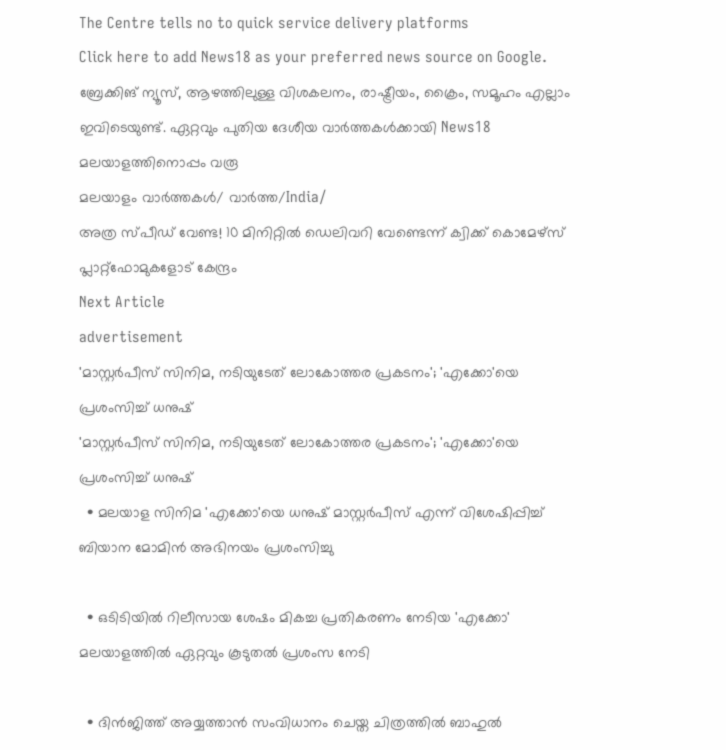The Centre tells no to quick service delivery platforms
Click here to add News18 as your preferred news source on Google.
ബ്രേക്കിങ് ന്യൂസ്, ആഴത്തിലുള്ള വിശകലനം, രാഷ്ട്രീയം, ക്രൈം, സമൂഹം എല്ലാം ഇവിടെയുണ്ട്. ഏറ്റവും പുതിയ ദേശീയ വാർത്തകൾക്കായി News18 മലയാളത്തിനൊപ്പം വരൂ
മലയാളം വാർത്തകൾ/ വാർത്ത/India/
അത്ര സ്പീഡ് വേണ്ട! 10 മിനിറ്റില്‍ ഡെലിവറി വേണ്ടെന്ന് ക്വിക്ക് കൊമേഴ്‌സ് പ്ലാറ്റ്‌ഫോമുകളോട് കേന്ദ്രം
Next Article
advertisement
'മാസ്റ്റർപീസ് സിനിമ, നടിയുടേത് ലോകോത്തര പ്രകടനം'; 'എക്കോ'യെ പ്രശംസിച്ച് ധനുഷ്
'മാസ്റ്റർപീസ് സിനിമ, നടിയുടേത് ലോകോത്തര പ്രകടനം'; 'എക്കോ'യെ പ്രശംസിച്ച് ധനുഷ്
  • മലയാള സിനിമ 'എക്കോ'യെ ധനുഷ് മാസ്റ്റർപീസ് എന്ന് വിശേഷിപ്പിച്ച് ബിയാന മോമിന്‍ അഭിനയം പ്രശംസിച്ചു

  • ഒടിടിയിൽ റിലീസായ ശേഷം മികച്ച പ്രതികരണം നേടിയ 'എക്കോ' മലയാളത്തിൽ ഏറ്റവും കൂടുതൽ പ്രശംസ നേടി

  • ദിൻജിത്ത് അയ്യത്താൻ സംവിധാനം ചെയ്ത ചിത്രത്തിൽ ബാഹുൽ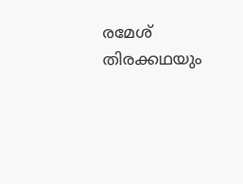രമേശ് തിരക്കഥയും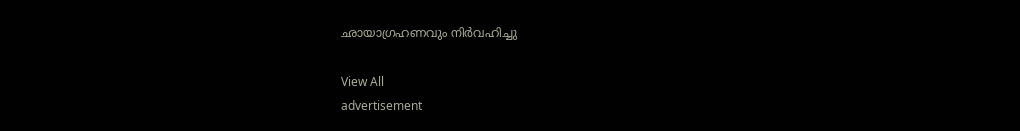ഛായാഗ്രഹണവും നിർവഹിച്ചു

View All
advertisement